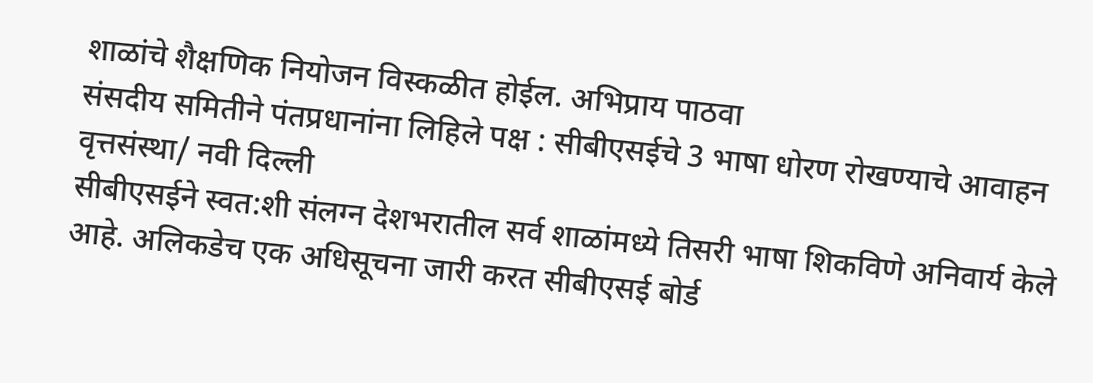शाळांचे शैक्षणिक नियोजन विस्कळीत होईल. अभिप्राय पाठवा
संसदीय समितीने पंतप्रधानांना लिहिले पक्ष : सीबीएसईचे 3 भाषा धोरण रोखण्याचे आवाहन
वृत्तसंस्था/ नवी दिल्ली
सीबीएसईने स्वत:शी संलग्न देशभरातील सर्व शाळांमध्ये तिसरी भाषा शिकविणे अनिवार्य केले आहे. अलिकडेच एक अधिसूचना जारी करत सीबीएसई बोर्ड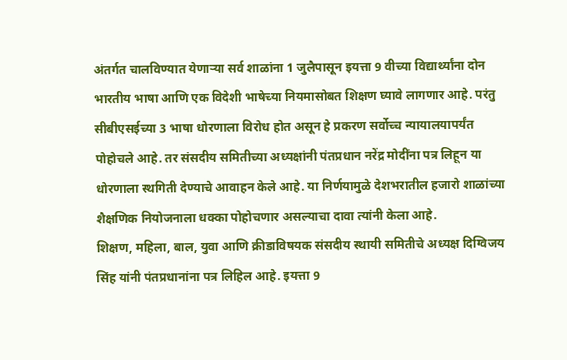अंतर्गत चालविण्यात येणाऱ्या सर्व शाळांना 1 जुलैपासून इयत्ता 9 वीच्या विद्यार्थ्यांना दोन भारतीय भाषा आणि एक विदेशी भाषेच्या नियमासोबत शिक्षण घ्यावे लागणार आहे. परंतु सीबीएसईच्या 3 भाषा धोरणाला विरोध होत असून हे प्रकरण सर्वोच्च न्यायालयापर्यंत पोहोचले आहे. तर संसदीय समितीच्या अध्यक्षांनी पंतप्रधान नरेंद्र मोदींना पत्र लिहून या धोरणाला स्थगिती देण्याचे आवाहन केले आहे. या निर्णयामुळे देशभरातील हजारो शाळांच्या शैक्षणिक नियोजनाला धक्का पोहोचणार असल्याचा दावा त्यांनी केला आहे.
शिक्षण, महिला, बाल, युवा आणि क्रीडाविषयक संसदीय स्थायी समितीचे अध्यक्ष दिग्विजय सिंह यांनी पंतप्रधानांना पत्र लिहिल आहे. इयत्ता 9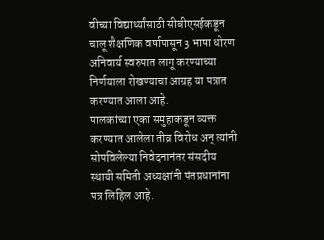वीच्या विद्यार्थ्यांसाठी सीबीएसईकडून चालू शैक्षणिक वर्षापासून 3 भाषा धोरण अनिवार्य स्वरुपात लागू करण्याच्या निर्णयाला रोखण्याचा आग्रह या पत्रात करण्यात आला आहे.
पालकांच्या एका समुहाकडून व्यक्त करण्यात आलेला तीव्र विरोध अन् त्यांनी सोपविलेल्या निवेदनानंतर संसदीय स्थायी समिती अध्यक्षांनी पंतप्रधानांना पत्र लिहिल आहे.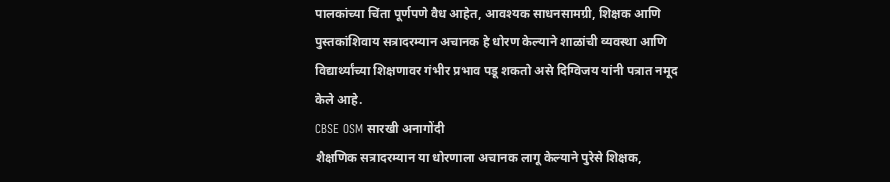पालकांच्या चिंता पूर्णपणे वैध आहेत, आवश्यक साधनसामग्री, शिक्षक आणि पुस्तकांशिवाय सत्रादरम्यान अचानक हे धोरण केल्याने शाळांची व्यवस्था आणि विद्यार्थ्यांच्या शिक्षणावर गंभीर प्रभाव पडू शकतो असे दिग्विजय यांनी पत्रात नमूद केले आहे.
CBSE OSM सारखी अनागोंदी
शैक्षणिक सत्रादरम्यान या धोरणाला अचानक लागू केल्याने पुरेसे शिक्षक,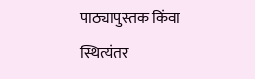पाठ्यापुस्तक किंवा स्थित्यंतर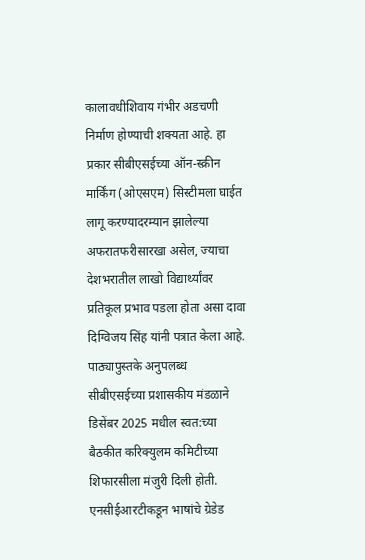कालावधीशिवाय गंभीर अडचणी निर्माण होण्याची शक्यता आहे. हा प्रकार सीबीएसईच्या ऑन-स्क्रीन मार्किंग (ओएसएम) सिस्टीमला घाईत लागू करण्यादरम्यान झालेल्या अफरातफरीसारखा असेल, ज्याचा देशभरातील लाखो विद्यार्थ्यांवर प्रतिकूल प्रभाव पडला होता असा दावा दिग्विजय सिंह यांनी पत्रात केला आहे.
पाठ्यापुस्तके अनुपलब्ध
सीबीएसईच्या प्रशासकीय मंडळाने डिसेंबर 2025 मधील स्वत:च्या बैठकीत करिक्युलम कमिटीच्या शिफारसीला मंजुरी दिली होती. एनसीईआरटीकडून भाषांचे ग्रेडेड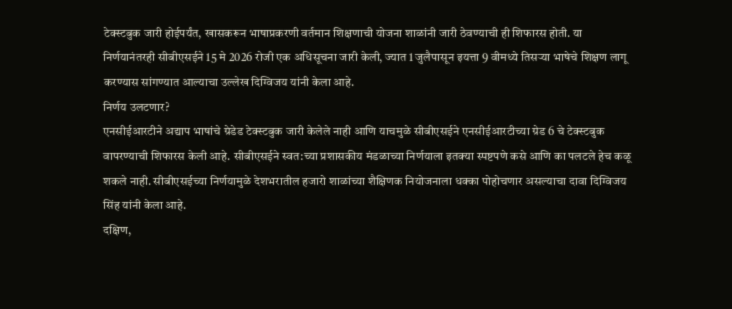टेक्स्टबुक जारी होईपर्यंत, खासकरून भाषाप्रकरणी वर्तमान शिक्षणाची योजना शाळांनी जारी ठेवण्याची ही शिफारस होती. या निर्णयानंतरही सीबीएसईने 15 मे 2026 रोजी एक अधिसूचना जारी केली, ज्यात 1 जुलैपासून इयत्ता 9 वीमध्ये तिसऱ्या भाषेचे शिक्षण लागू करण्यास सांगण्यात आल्याचा उल्लेख दिग्विजय यांनी केला आहे.
निर्णय उलटणार?
एनसीईआरटीने अद्याप भाषांचे ग्रेडेड टेक्स्टबुक जारी केलेले नाही आणि याचमुळे सीबीएसईने एनसीईआरटीच्या ग्रेड 6 चे टेक्स्टबुक वापरण्याची शिफारस केली आहे. सीबीएसईने स्वत:च्या प्रशासकीय मंडळाच्या निर्णयाला इतक्या स्पष्टपणे कसे आणि का पलटले हेच कळू शकले नाही. सीबीएसईच्या निर्णयामुळे देशभरातील हजारो शाळांच्या शैक्षिणक नियोजनाला धक्का पोहोचणार असल्याचा दावा दिग्विजय सिंह यांनी केला आहे.
दक्षिण,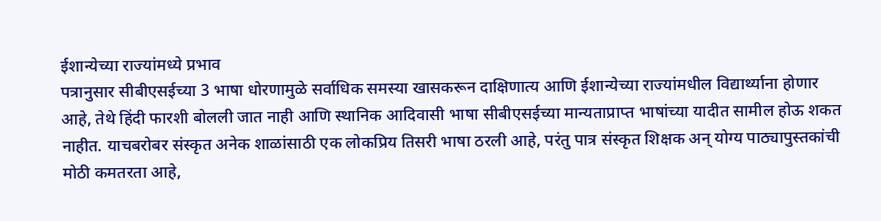ईशान्येच्या राज्यांमध्ये प्रभाव
पत्रानुसार सीबीएसईच्या 3 भाषा धोरणामुळे सर्वाधिक समस्या खासकरून दाक्षिणात्य आणि ईशान्येच्या राज्यांमधील विद्यार्थ्याना होणार आहे, तेथे हिंदी फारशी बोलली जात नाही आणि स्थानिक आदिवासी भाषा सीबीएसईच्या मान्यताप्राप्त भाषांच्या यादीत सामील होऊ शकत नाहीत. याचबरोबर संस्कृत अनेक शाळांसाठी एक लोकप्रिय तिसरी भाषा ठरली आहे, परंतु पात्र संस्कृत शिक्षक अन् योग्य पाठ्यापुस्तकांची मोठी कमतरता आहे,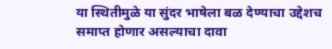या स्थितीमुळे या सुंदर भाषेला बळ देण्याचा उद्देशच समाप्त होणार असल्याचा दावा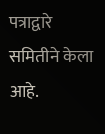पत्राद्वारे समितीने केला आहे.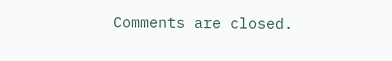Comments are closed.